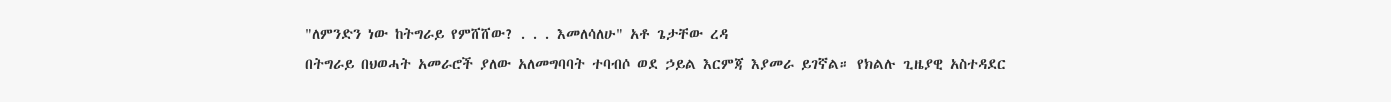"ለምንድን ነው ከትግራይ የምሸሸው? . . . እመለሳለሁ" አቶ ጌታቸው ረዳ
በትግራይ በህወሓት አመራሮች ያለው አለመግባባት ተባብሶ ወደ ኃይል እርምጃ እያመራ ይገኛል። የክልሉ ጊዜያዊ አስተዳደር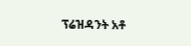ፕሬዝዳንት አቶ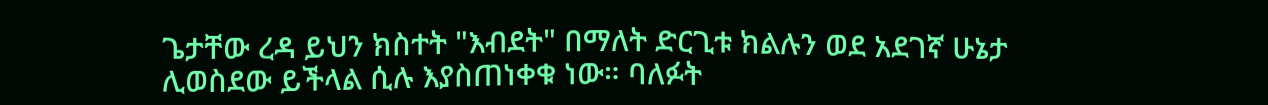ጌታቸው ረዳ ይህን ክስተት "እብደት" በማለት ድርጊቱ ክልሉን ወደ አደገኛ ሁኔታ ሊወስደው ይችላል ሲሉ እያስጠነቀቁ ነው። ባለፉት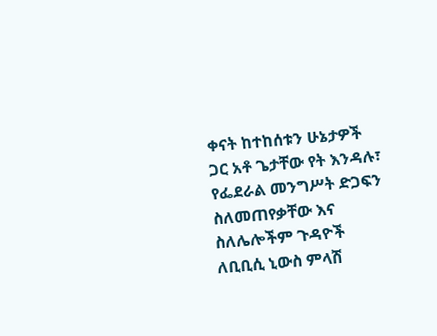ቀናት ከተከሰቱን ሁኔታዎች ጋር አቶ ጌታቸው የት እንዳሉ፣ የፌደራል መንግሥት ድጋፍን ስለመጠየቃቸው እና ስለሌሎችም ጉዳዮች ለቢቢሲ ኒውስ ምላሽ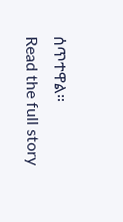ሰጥተዋል።
Read the full story